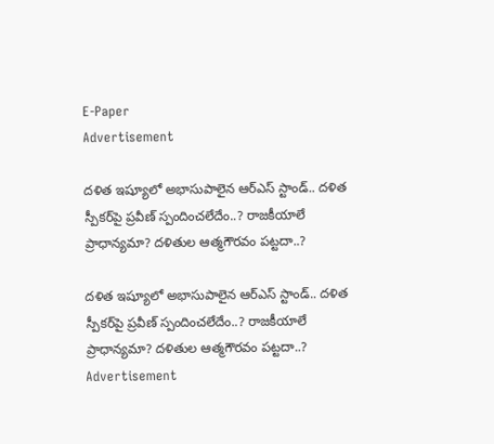E-Paper
Advertisement

దళిత ఇష్యూలో అభాసుపాలైన ఆర్ఎస్‌ స్టాండ్‌.. దళిత స్పీకర్‌పై ప్రవీణ్‌ స్పందించలేదేం..? రాజకీయాలే ప్రాధాన్యమా? దళితుల ఆత్మగౌరవం పట్టదా..?

దళిత ఇష్యూలో అభాసుపాలైన ఆర్ఎస్‌ స్టాండ్‌.. దళిత స్పీకర్‌పై ప్రవీణ్‌ స్పందించలేదేం..? రాజకీయాలే ప్రాధాన్యమా? దళితుల ఆత్మగౌరవం పట్టదా..?
Advertisement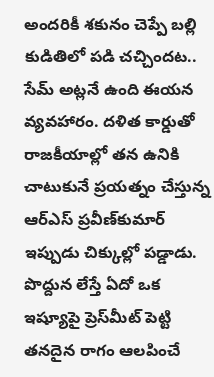అందరికీ శకునం చెప్పే బల్లి కుడితిలో పడి చచ్చిందట.. సేమ్ అట్లనే ఉంది ఈయన   వ్యవహారం. దళిత కార్డుతో రాజకీయాల్లో తన ఉనికి చాటుకునే ప్రయత్నం చేస్తున్న ఆర్ఎస్‌ ప్రవీణ్‌కుమార్‌ ఇప్పుడు చిక్కుల్లో పడ్డాడు. పొద్దున లేస్తే ఏదో ఒక ఇష్యూపై ప్రెస్‌మీట్‌ పెట్టి తనదైన రాగం ఆలపించే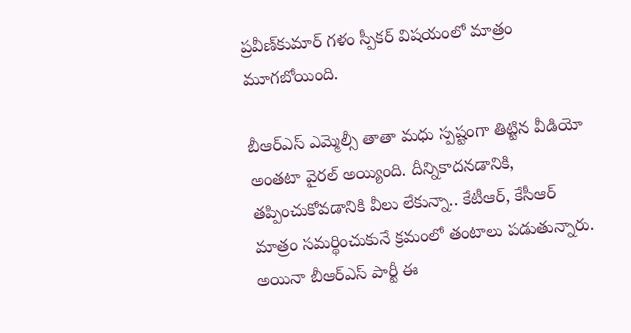ప్రవీణ్‌కుమార్‌ గళం స్పీకర్‌ విషయంలో మాత్రం మూగబోయింది.

బీఆర్ఎస్‌ ఎమ్మెల్సీ తాతా మధు స్పష్టంగా తిట్టిన వీడియో అంతటా వైరల్ అయ్యింది. దీన్నికాదనడానికి, తప్పించుకోవడానికి వీలు లేకున్నా.. కేటీఆర్‌, కేసీఆర్‌ మాత్రం సమర్థించుకునే క్రమంలో తంటాలు పడుతున్నారు. అయినా బీఆర్‌ఎస్‌ పార్టీ ఈ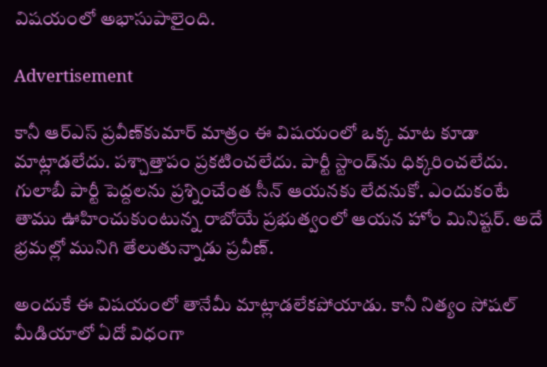విషయంలో అభాసుపాలైంది.

Advertisement

కానీ ఆర్ఎస్‌ ప్రవీణ్‌కుమార్‌ మాత్రం ఈ విషయంలో ఒక్క మాట కూడా మాట్లాడలేదు. పశ్చాత్తాపం ప్రకటించలేదు. పార్టీ స్టాండ్‌ను ధిక్కరించలేదు. గులాబీ పార్టీ పెద్దలను ప్రశ్నించేంత సీన్‌ ఆయనకు లేదనుకో. ఎందుకంటే తాము ఊహించుకుంటున్న రాబోయే ప్రభుత్వంలో ఆయన హోం మినిష్టర్‌. అదే భ్రమల్లో మునిగి తేలుతున్నాడు ప్రవీణ్‌.

అందుకే ఈ విషయంలో తానేమీ మాట్లాడలేకపోయాడు. కానీ నిత్యం సోషల్ మీడియాలో ఏదో విధంగా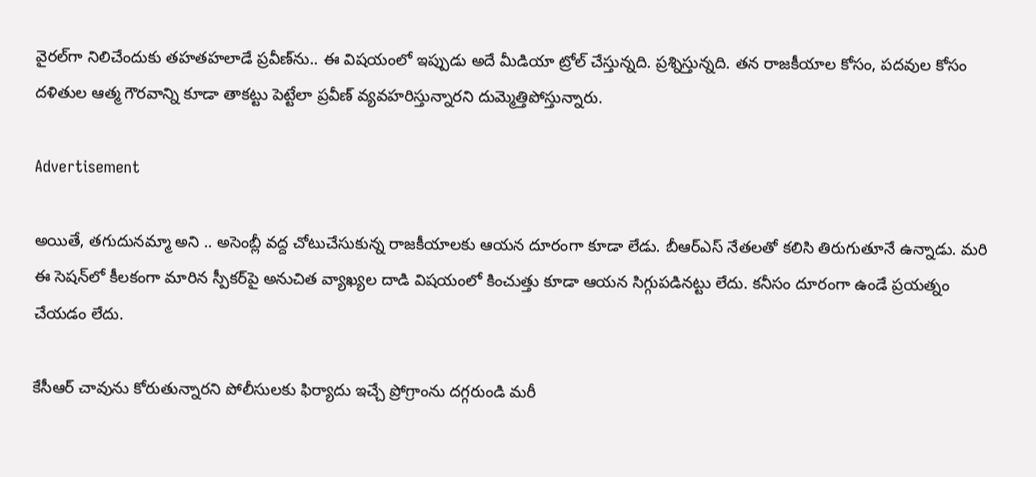వైరల్‌గా నిలిచేందుకు తహతహలాడే ప్రవీణ్‌ను.. ఈ విషయంలో ఇప్పుడు అదే మీడియా ట్రోల్ చేస్తున్నది. ప్రశ్నిస్తున్నది. తన రాజకీయాల కోసం, పదవుల కోసం దళితుల ఆత్మ గౌరవాన్ని కూడా తాకట్టు పెట్టేలా ప్రవీణ్‌ వ్యవహరిస్తున్నారని దుమ్మెత్తిపోస్తున్నారు.

Advertisement

అయితే, తగుదునమ్మా అని .. అసెంబ్లీ వద్ద చోటుచేసుకున్న రాజకీయాలకు ఆయన దూరంగా కూడా లేడు. బీఆర్‌ఎస్‌ నేతలతో కలిసి తిరుగుతూనే ఉన్నాడు. మరి ఈ సెషన్‌లో కీలకంగా మారిన స్పీకర్‌పై అనుచిత వ్యాఖ్యల దాడి విషయంలో కించుత్తు కూడా ఆయన సిగ్గుపడినట్టు లేదు. కనీసం దూరంగా ఉండే ప్రయత్నం చేయడం లేదు.

కేసీఆర్‌ చావును కోరుతున్నారని పోలీసులకు ఫిర్యాదు ఇచ్చే ప్రోగ్రాంను దగ్గరుండి మరీ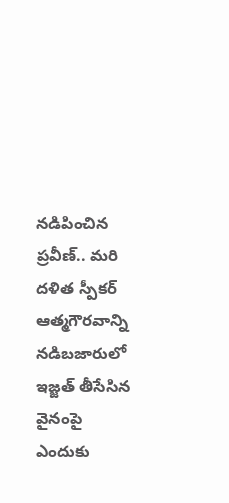నడిపించిన ప్రవీణ్‌.. మరి దళిత స్పీకర్ ఆత్మగౌరవాన్ని నడిబజారులో ఇజ్జత్‌ తీసేసిన వైనంపై ఎందుకు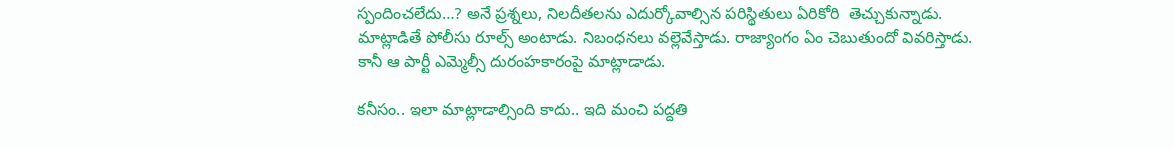స్పందించలేదు…? అనే ప్రశ్నలు, నిలదీతలను ఎదుర్కోవాల్సిన పరిస్థితులు ఏరికోరి  తెచ్చుకున్నాడు.  మాట్లాడితే పోలీసు రూల్స్‌ అంటాడు. నిబంధనలు వల్లెవేస్తాడు. రాజ్యాంగం ఏం చెబుతుందో వివరిస్తాడు. కానీ ఆ పార్టీ ఎమ్మెల్సీ దురంహకారంపై మాట్లాడాడు.

కనీసం.. ఇలా మాట్లాడాల్సింది కాదు.. ఇది మంచి పద్దతి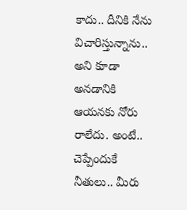కాదు.. దీనికి నేను విచారిస్తున్నాను.. అని కూడా అనడానికి ఆయనకు నోరు రాలేదు. అంటే.. చెప్పేందుకే నీతులు.. మీరు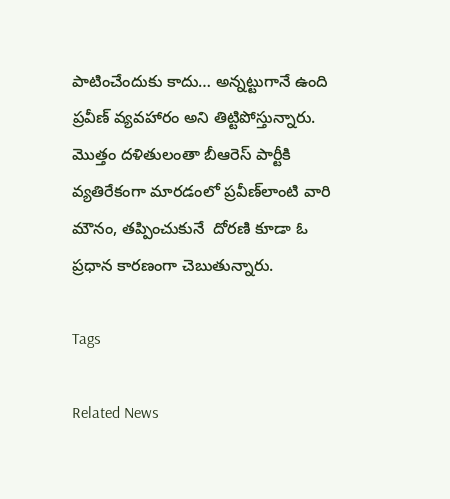పాటించేందుకు కాదు… అన్నట్టుగానే ఉంది ప్రవీణ్‌ వ్యవహారం అని తిట్టిపోస్తున్నారు. మొత్తం దళితులంతా బీఆరెస్‌ పార్టీకి వ్యతిరేకంగా మారడంలో ప్రవీణ్‌లాంటి వారి మౌనం, తప్పించుకునే  దోరణి కూడా ఓ ప్రధాన కారణంగా చెబుతున్నారు.

Tags

Related News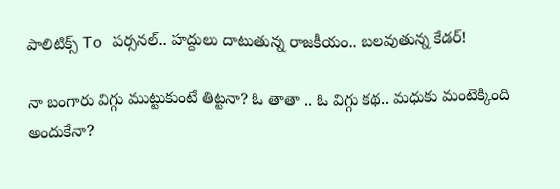పాలిటిక్స్ To పర్సనల్.. హద్దులు దాటుతున్న రాజకీయం.. బలవుతున్న కేడర్!

నా బంగారు విగ్గు ముట్టుకుంటే తిట్టనా? ఓ తాతా .. ఓ విగ్గు కథ.. మధుకు మంటెక్కింది అందుకేనా?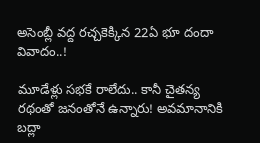అసెంబ్లీ వద్ద రచ్చకెక్కిన 22ఏ భూ దందా వివాదం..!

మూడేళ్లు సభకే రాలేదు.. కానీ చైతన్య రథంతో జనంతోనే ఉన్నారు! అవమానానికి బద్లా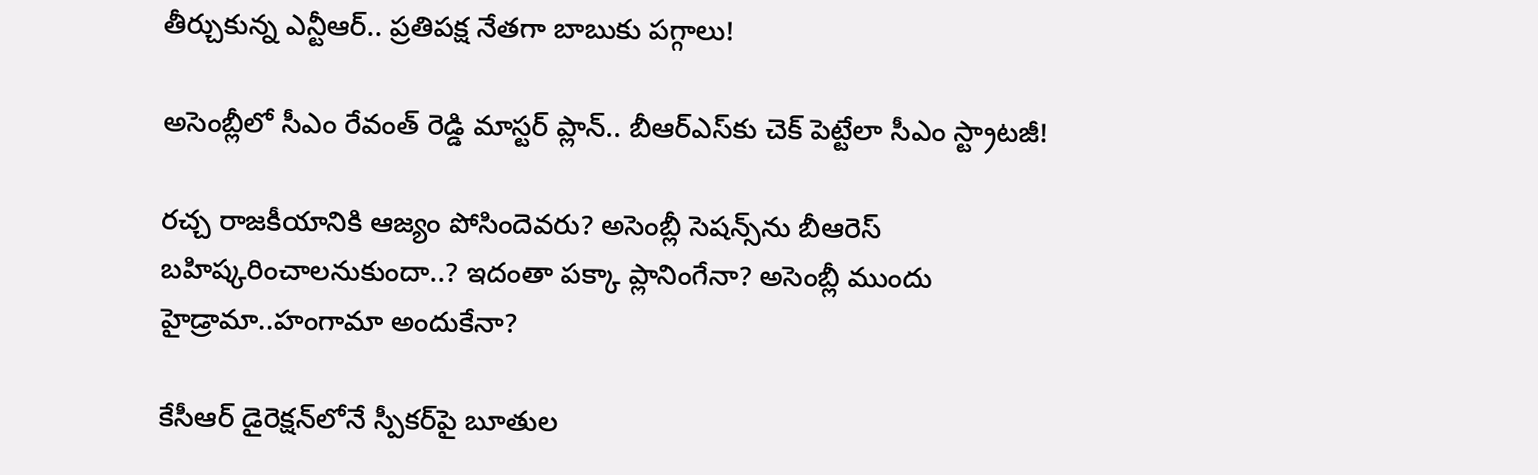తీర్చుకున్న ఎన్టీఆర్‌.. ప్రతిపక్ష నేతగా బాబుకు పగ్గాలు!

అసెంబ్లీలో సీఎం రేవంత్ రెడ్డి మాస్టర్ ప్లాన్.. బీఆర్‌ఎస్‌కు చెక్ పెట్టేలా సీఎం స్ట్రాటజీ!

రచ్చ రాజకీయానికి ఆజ్యం పోసిందెవరు? అసెంబ్లీ సెషన్స్‌ను బీఆరెస్‌ బహిష్కరించాలనుకుందా..? ఇదంతా పక్కా ప్లానింగేనా? అసెంబ్లీ ముందు హైడ్రామా..హంగామా అందుకేనా?

కేసీఆర్ డైరెక్షన్‌లోనే స్పీకర్‌పై బూతుల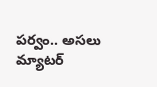పర్వం.. అసలు మ్యాటర్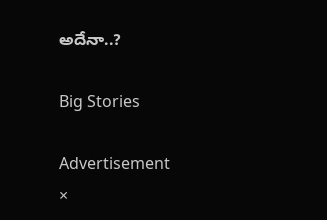అదేనా..?

Big Stories

Advertisement
×